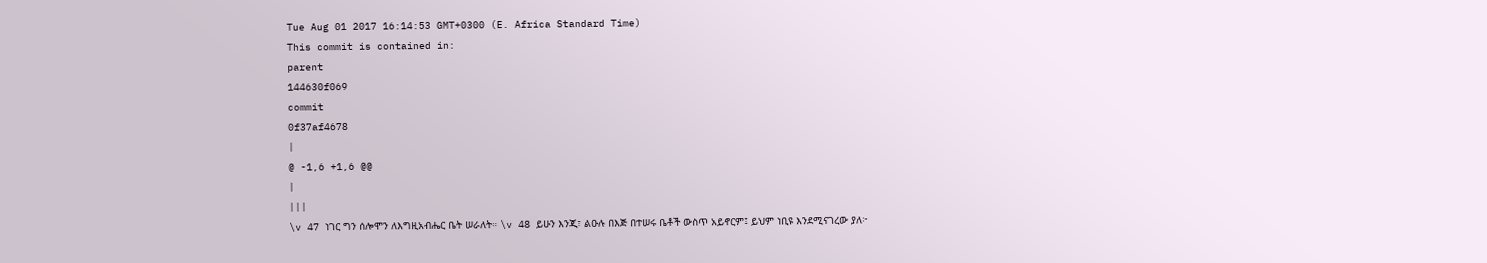Tue Aug 01 2017 16:14:53 GMT+0300 (E. Africa Standard Time)
This commit is contained in:
parent
144630f069
commit
0f37af4678
|
@ -1,6 +1,6 @@
|
|||
\v 47 ነገር ግን ሰሎሞን ለእግዚአብሔር ቤት ሠራለት። \v 48 ይሁን እንጂ፣ ልዑሉ በእጅ በተሠሩ ቤቶች ውስጥ አይኖርም፤ ይህም ነቢዩ እንደሚናገረው ያለ፦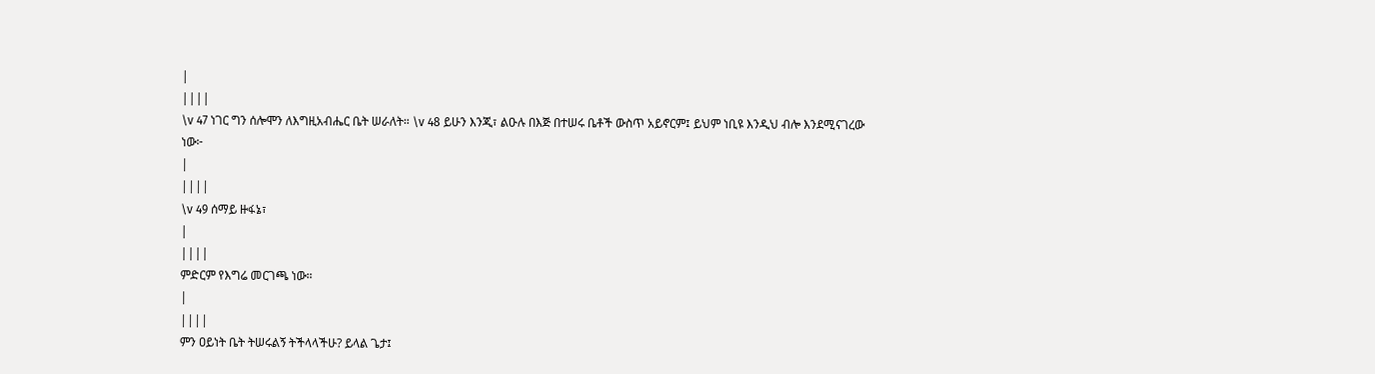|
||||
\v 47 ነገር ግን ሰሎሞን ለእግዚአብሔር ቤት ሠራለት። \v 48 ይሁን እንጂ፣ ልዑሉ በእጅ በተሠሩ ቤቶች ውስጥ አይኖርም፤ ይህም ነቢዩ እንዲህ ብሎ እንደሚናገረው ነው፦
|
||||
\v 49 ሰማይ ዙፋኔ፣
|
||||
ምድርም የእግሬ መርገጫ ነው።
|
||||
ምን ዐይነት ቤት ትሠሩልኝ ትችላላችሁ? ይላል ጌታ፤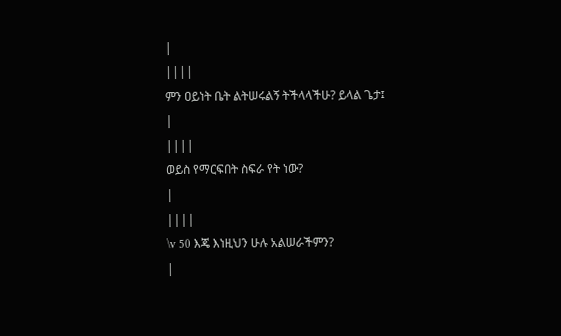|
||||
ምን ዐይነት ቤት ልትሠሩልኝ ትችላላችሁ? ይላል ጌታ፤
|
||||
ወይስ የማርፍበት ስፍራ የት ነው?
|
||||
\v 50 እጄ እነዚህን ሁሉ አልሠራችምን?
|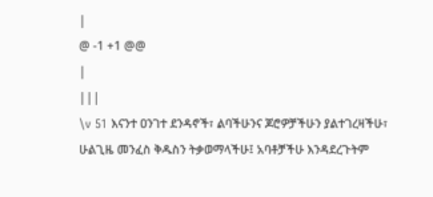|
@ -1 +1 @@
|
|||
\v 51 እናንተ ዐንገተ ደንዳኖች፣ ልባችሁንና ጆሮዎቻችሁን ያልተገረዛችሁ፣ ሁልጊዜ መንፈስ ቅዱስን ትቃወማላችሁ፤ አባቶቻችሁ እንዳደረጉትም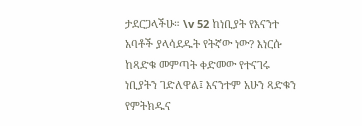ታደርጋላችሁ። \v 52 ከነቢያት የእናንተ አባቶች ያላሳደዱት የትኛው ነው? እነርሱ ከጻድቁ መምጣት ቀድመው የተናገሩ ነቢያትን ገድለዋል፤ እናንተም አሁን ጻድቁን የምትክዱና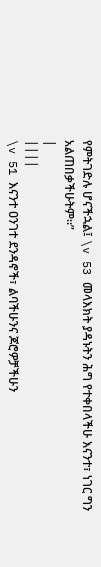የምትገድሉ ሆናችኋል፤ \v 53 መላእክት ያዳኑትን ሕግ የተቀበላችሁ እናንተ፣ ነገር ግን አልጠበቃችሁትም።”
|
||||
\v 51 እናንተ ዐንገተ ደንዳኖች፣ ልባችሁንና ጆሮዎቻችሁን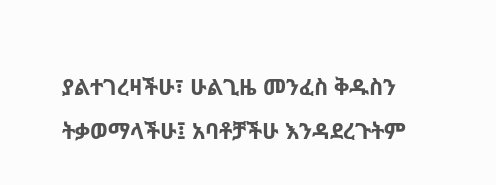ያልተገረዛችሁ፣ ሁልጊዜ መንፈስ ቅዱስን ትቃወማላችሁ፤ አባቶቻችሁ እንዳደረጉትም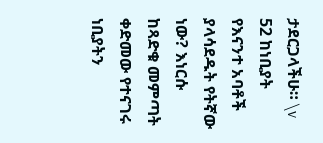ታደርጋላችሁ። \v 52 ከነቢያት የእናንተ አባቶች ያላሳደዱት የትኛው ነው? እነርሱ ከጻድቁ መምጣት ቀድመው የተናገሩ ነቢያትን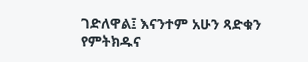ገድለዋል፤ እናንተም አሁን ጻድቁን የምትክዱና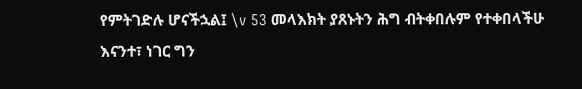የምትገድሉ ሆናችኋል፤ \v 53 መላእክት ያጸኑትን ሕግ ብትቀበሉም የተቀበላችሁ እናንተ፣ ነገር ግን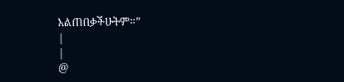አልጠበቃችሁትም።”
|
|
@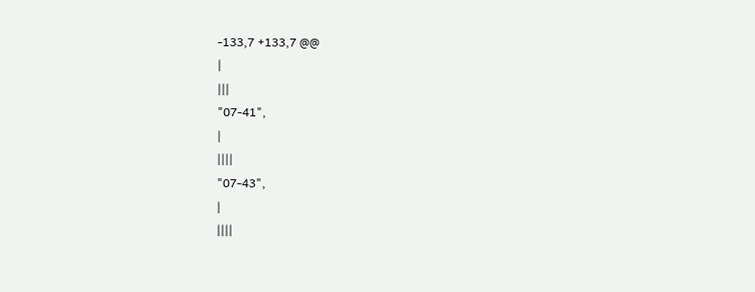-133,7 +133,7 @@
|
|||
"07-41",
|
||||
"07-43",
|
||||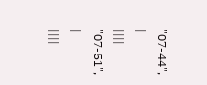"07-44",
|
||||
"07-51",
|
||||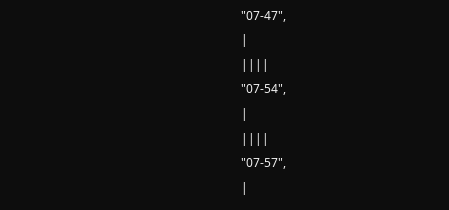"07-47",
|
||||
"07-54",
|
||||
"07-57",
|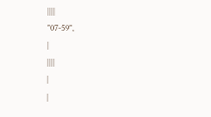||||
"07-59",
|
||||
|
|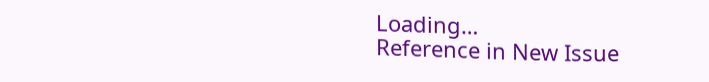Loading…
Reference in New Issue